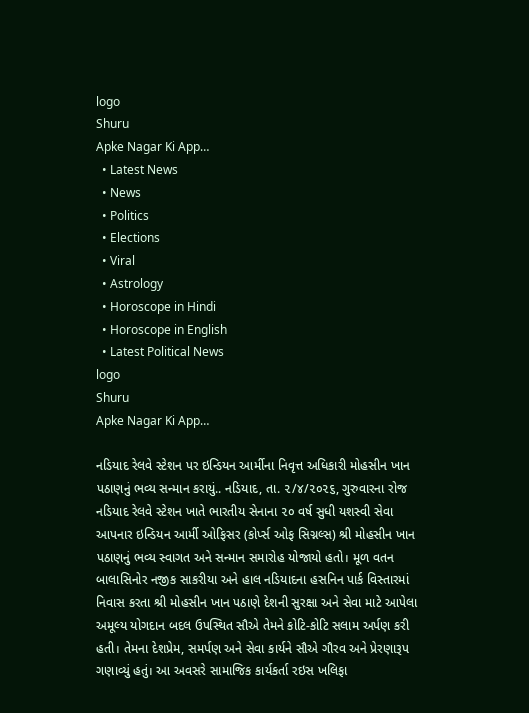logo
Shuru
Apke Nagar Ki App…
  • Latest News
  • News
  • Politics
  • Elections
  • Viral
  • Astrology
  • Horoscope in Hindi
  • Horoscope in English
  • Latest Political News
logo
Shuru
Apke Nagar Ki App…

નડિયાદ રેલવે સ્ટેશન પર ઇન્ડિયન આર્મીના નિવૃત્ત અધિકારી મોહસીન ખાન પઠાણનું ભવ્ય સન્માન કરાયું.. નડિયાદ, તા. ૨/૪/૨૦૨૬, ગુરુવારના રોજ નડિયાદ રેલવે સ્ટેશન ખાતે ભારતીય સેનાના ૨૦ વર્ષ સુધી યશસ્વી સેવા આપનાર ઇન્ડિયન આર્મી ઓફિસર (કોર્પ્સ ઓફ સિગ્નલ્સ) શ્રી મોહસીન ખાન પઠાણનું ભવ્ય સ્વાગત અને સન્માન સમારોહ યોજાયો હતો। મૂળ વતન બાલાસિનોર નજીક સાકરીયા અને હાલ નડિયાદના હસનિન પાર્ક વિસ્તારમાં નિવાસ કરતા શ્રી મોહસીન ખાન પઠાણે દેશની સુરક્ષા અને સેવા માટે આપેલા અમૂલ્ય યોગદાન બદલ ઉપસ્થિત સૌએ તેમને કોટિ-કોટિ સલામ અર્પણ કરી હતી। તેમના દેશપ્રેમ, સમર્પણ અને સેવા કાર્યને સૌએ ગૌરવ અને પ્રેરણારૂપ ગણાવ્યું હતું। આ અવસરે સામાજિક કાર્યકર્તા રઇસ ખલિફા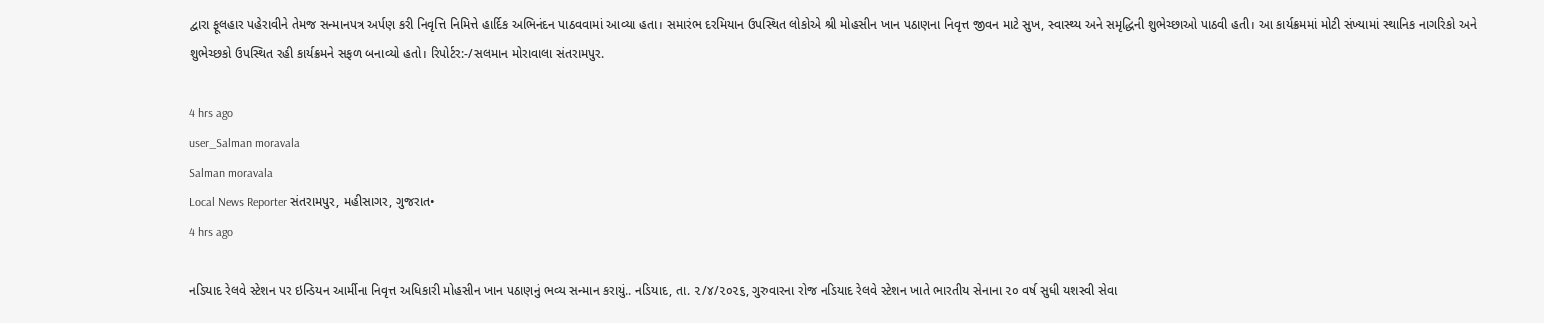દ્વારા ફૂલહાર પહેરાવીને તેમજ સન્માનપત્ર અર્પણ કરી નિવૃત્તિ નિમિત્તે હાર્દિક અભિનંદન પાઠવવામાં આવ્યા હતા। સમારંભ દરમિયાન ઉપસ્થિત લોકોએ શ્રી મોહસીન ખાન પઠાણના નિવૃત્ત જીવન માટે સુખ, સ્વાસ્થ્ય અને સમૃદ્ધિની શુભેચ્છાઓ પાઠવી હતી। આ કાર્યક્રમમાં મોટી સંખ્યામાં સ્થાનિક નાગરિકો અને શુભેચ્છકો ઉપસ્થિત રહી કાર્યક્રમને સફળ બનાવ્યો હતો। રિપોર્ટર:-/સલમાન મોરાવાલા સંતરામપુર.

4 hrs ago
user_Salman moravala
Salman moravala
Local News Reporter સંતરામપુર, મહીસાગર, ગુજરાત•
4 hrs ago

નડિયાદ રેલવે સ્ટેશન પર ઇન્ડિયન આર્મીના નિવૃત્ત અધિકારી મોહસીન ખાન પઠાણનું ભવ્ય સન્માન કરાયું.. નડિયાદ, તા. ૨/૪/૨૦૨૬, ગુરુવારના રોજ નડિયાદ રેલવે સ્ટેશન ખાતે ભારતીય સેનાના ૨૦ વર્ષ સુધી યશસ્વી સેવા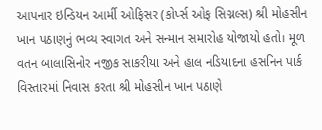આપનાર ઇન્ડિયન આર્મી ઓફિસર (કોર્પ્સ ઓફ સિગ્નલ્સ) શ્રી મોહસીન ખાન પઠાણનું ભવ્ય સ્વાગત અને સન્માન સમારોહ યોજાયો હતો। મૂળ વતન બાલાસિનોર નજીક સાકરીયા અને હાલ નડિયાદના હસનિન પાર્ક વિસ્તારમાં નિવાસ કરતા શ્રી મોહસીન ખાન પઠાણે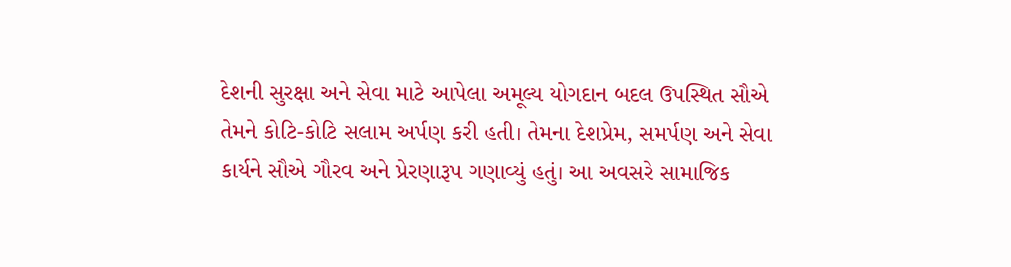દેશની સુરક્ષા અને સેવા માટે આપેલા અમૂલ્ય યોગદાન બદલ ઉપસ્થિત સૌએ તેમને કોટિ-કોટિ સલામ અર્પણ કરી હતી। તેમના દેશપ્રેમ, સમર્પણ અને સેવા કાર્યને સૌએ ગૌરવ અને પ્રેરણારૂપ ગણાવ્યું હતું। આ અવસરે સામાજિક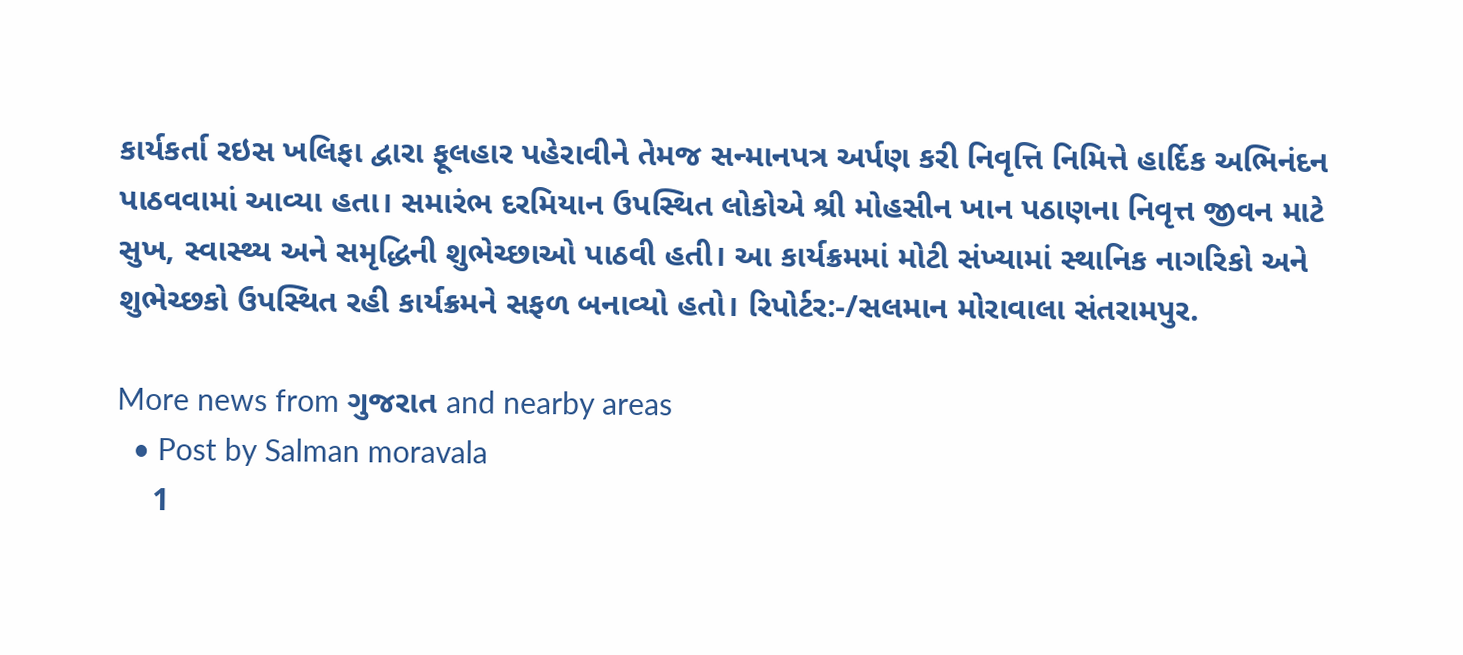કાર્યકર્તા રઇસ ખલિફા દ્વારા ફૂલહાર પહેરાવીને તેમજ સન્માનપત્ર અર્પણ કરી નિવૃત્તિ નિમિત્તે હાર્દિક અભિનંદન પાઠવવામાં આવ્યા હતા। સમારંભ દરમિયાન ઉપસ્થિત લોકોએ શ્રી મોહસીન ખાન પઠાણના નિવૃત્ત જીવન માટે સુખ, સ્વાસ્થ્ય અને સમૃદ્ધિની શુભેચ્છાઓ પાઠવી હતી। આ કાર્યક્રમમાં મોટી સંખ્યામાં સ્થાનિક નાગરિકો અને શુભેચ્છકો ઉપસ્થિત રહી કાર્યક્રમને સફળ બનાવ્યો હતો। રિપોર્ટર:-/સલમાન મોરાવાલા સંતરામપુર.

More news from ગુજરાત and nearby areas
  • Post by Salman moravala
    1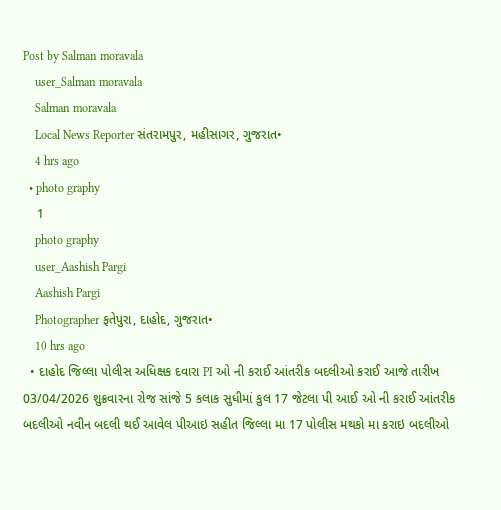Post by Salman moravala
    user_Salman moravala
    Salman moravala
    Local News Reporter સંતરામપુર, મહીસાગર, ગુજરાત•
    4 hrs ago
  • photo graphy
    1
    photo graphy
    user_Aashish Pargi
    Aashish Pargi
    Photographer ફતેપુરા, દાહોદ, ગુજરાત•
    10 hrs ago
  • દાહોદ જિલ્લા પોલીસ અધિક્ષક દવારા PI ઓ ની કરાઈ આંતરીક બદલીઓ કરાઈ આજે તારીખ 03/04/2026 શુક્રવારના રોજ સાંજે 5 કલાક સુધીમાં કુલ 17 જેટલા પી આઈ ઓ ની કરાઈ આંતરીક બદલીઓ નવીન બદલી થઈ આવેલ પીઆઇ સહીત જિલ્લા મા 17 પોલીસ મથકો મા કરાઇ બદલીઓ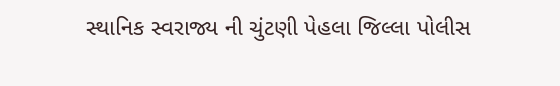સ્થાનિક સ્વરાજ્ય ની ચુંટણી પેહલા જિલ્લા પોલીસ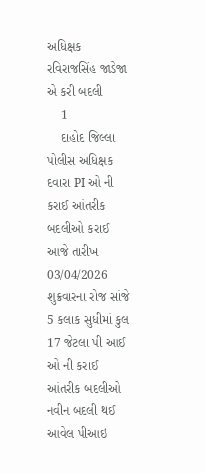અધિક્ષક રવિરાજસિંહ જાડેજા એ કરી બદલી
    1
    દાહોદ જિલ્લા પોલીસ અધિક્ષક દવારા PI ઓ ની કરાઈ આંતરીક બદલીઓ કરાઈ
આજે તારીખ 03/04/2026 શુક્રવારના રોજ સાંજે 5 કલાક સુધીમાં કુલ
17 જેટલા પી આઈ ઓ ની કરાઈ આંતરીક બદલીઓ
નવીન બદલી થઈ આવેલ પીઆઇ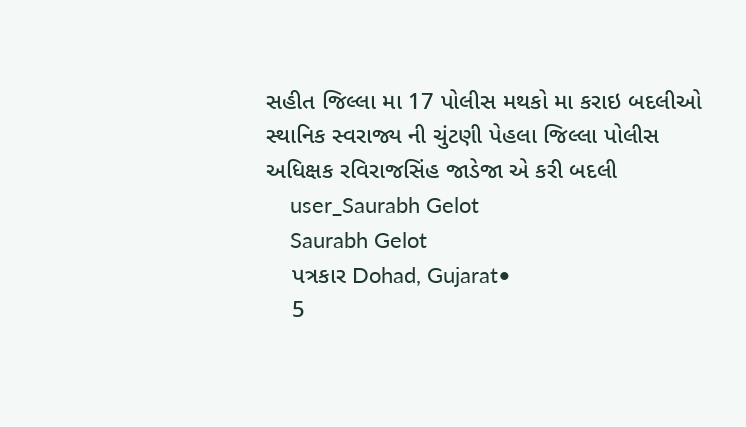સહીત જિલ્લા મા 17 પોલીસ મથકો મા કરાઇ બદલીઓ
સ્થાનિક સ્વરાજ્ય ની ચુંટણી પેહલા જિલ્લા પોલીસ અધિક્ષક રવિરાજસિંહ જાડેજા એ કરી બદલી
    user_Saurabh Gelot
    Saurabh Gelot
    પત્રકાર Dohad, Gujarat•
    5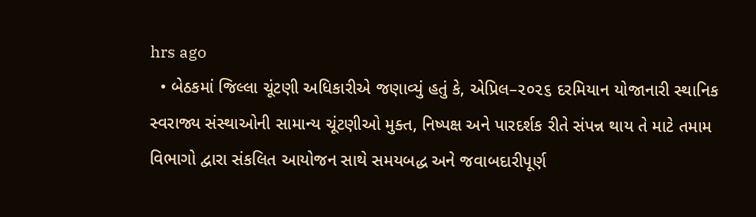hrs ago
  • બેઠકમાં જિલ્લા ચૂંટણી અધિકારીએ જણાવ્યું હતું કે, એપ્રિલ–૨૦૨૬ દરમિયાન યોજાનારી સ્થાનિક સ્વરાજ્ય સંસ્થાઓની સામાન્ય ચૂંટણીઓ મુક્ત, નિષ્પક્ષ અને પારદર્શક રીતે સંપન્ન થાય તે માટે તમામ વિભાગો દ્વારા સંકલિત આયોજન સાથે સમયબદ્ધ અને જવાબદારીપૂર્ણ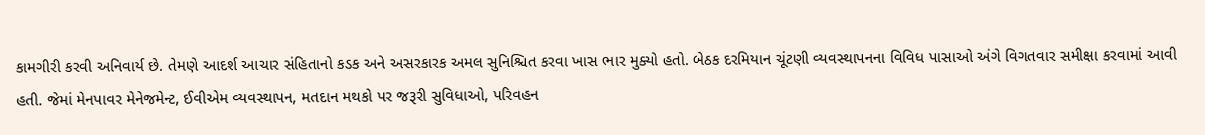કામગીરી કરવી અનિવાર્ય છે. તેમણે આદર્શ આચાર સંહિતાનો કડક અને અસરકારક અમલ સુનિશ્ચિત કરવા ખાસ ભાર મુક્યો હતો. બેઠક દરમિયાન ચૂંટણી વ્યવસ્થાપનના વિવિધ પાસાઓ અંગે વિગતવાર સમીક્ષા કરવામાં આવી હતી. જેમાં મેનપાવર મેનેજમેન્ટ, ઈવીએમ વ્યવસ્થાપન, મતદાન મથકો પર જરૂરી સુવિધાઓ, પરિવહન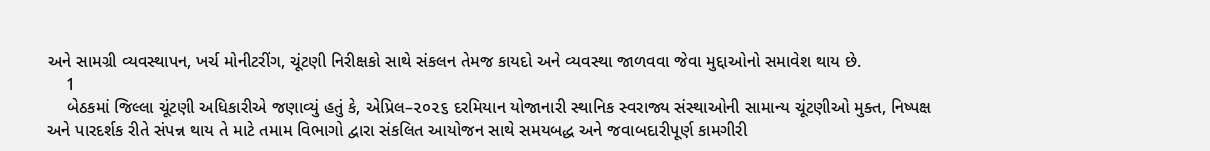અને સામગ્રી વ્યવસ્થાપન, ખર્ચ મોનીટરીંગ, ચૂંટણી નિરીક્ષકો સાથે સંકલન તેમજ કાયદો અને વ્યવસ્થા જાળવવા જેવા મુદ્દાઓનો સમાવેશ થાય છે.
    1
    બેઠકમાં જિલ્લા ચૂંટણી અધિકારીએ જણાવ્યું હતું કે, એપ્રિલ–૨૦૨૬ દરમિયાન યોજાનારી સ્થાનિક સ્વરાજ્ય સંસ્થાઓની સામાન્ય ચૂંટણીઓ મુક્ત, નિષ્પક્ષ અને પારદર્શક રીતે સંપન્ન થાય તે માટે તમામ વિભાગો દ્વારા સંકલિત આયોજન સાથે સમયબદ્ધ અને જવાબદારીપૂર્ણ કામગીરી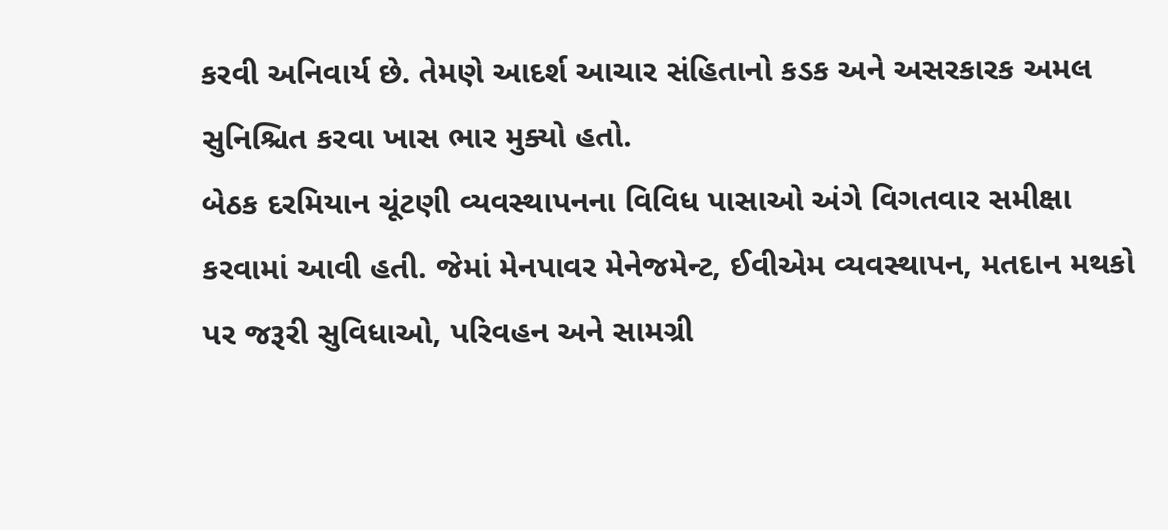કરવી અનિવાર્ય છે. તેમણે આદર્શ આચાર સંહિતાનો કડક અને અસરકારક અમલ સુનિશ્ચિત કરવા ખાસ ભાર મુક્યો હતો.
બેઠક દરમિયાન ચૂંટણી વ્યવસ્થાપનના વિવિધ પાસાઓ અંગે વિગતવાર સમીક્ષા કરવામાં આવી હતી. જેમાં મેનપાવર મેનેજમેન્ટ, ઈવીએમ વ્યવસ્થાપન, મતદાન મથકો પર જરૂરી સુવિધાઓ, પરિવહન અને સામગ્રી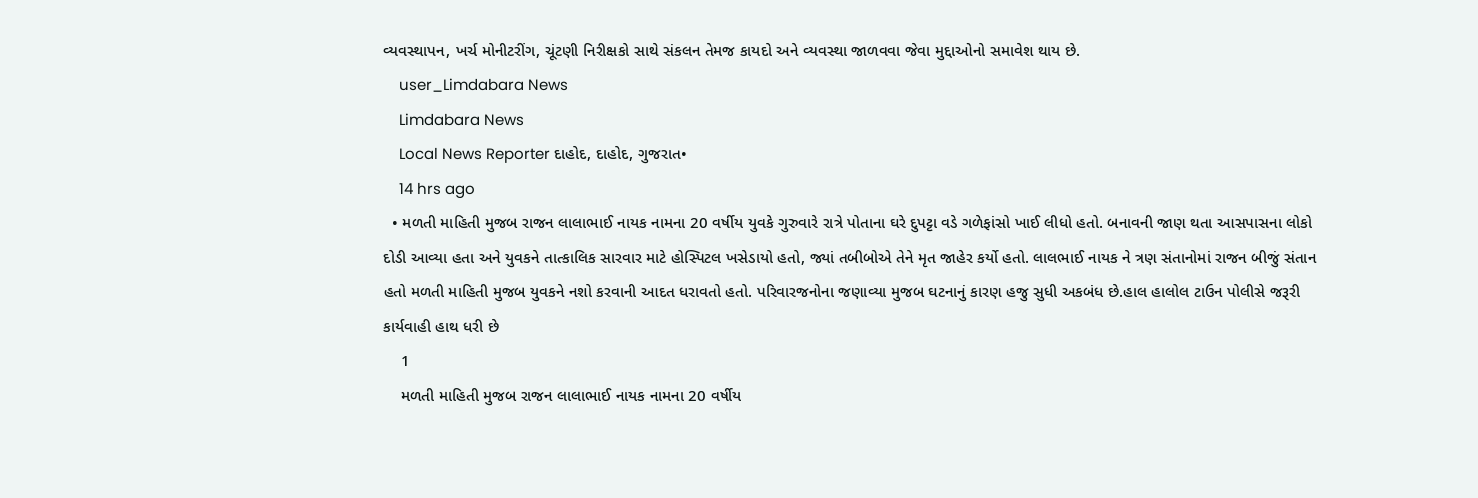વ્યવસ્થાપન, ખર્ચ મોનીટરીંગ, ચૂંટણી નિરીક્ષકો સાથે સંકલન તેમજ કાયદો અને વ્યવસ્થા જાળવવા જેવા મુદ્દાઓનો સમાવેશ થાય છે.
    user_Limdabara News
    Limdabara News
    Local News Reporter દાહોદ, દાહોદ, ગુજરાત•
    14 hrs ago
  • મળતી માહિતી મુજબ રાજન લાલાભાઈ નાયક નામના 20 વર્ષીય યુવકે ગુરુવારે રાત્રે પોતાના ઘરે દુપટ્ટા વડે ગળેફાંસો ખાઈ લીધો હતો. બનાવની જાણ થતા આસપાસના લોકો દોડી આવ્યા હતા અને યુવકને તાત્કાલિક સારવાર માટે હોસ્પિટલ ખસેડાયો હતો, જ્યાં તબીબોએ તેને મૃત જાહેર કર્યો હતો. લાલભાઈ નાયક ને ત્રણ સંતાનોમાં રાજન બીજું સંતાન હતો મળતી માહિતી મુજબ યુવકને નશો કરવાની આદત ધરાવતો હતો. પરિવારજનોના જણાવ્યા મુજબ ઘટનાનું કારણ હજુ સુધી અકબંધ છે.હાલ હાલોલ ટાઉન પોલીસે જરૂરી કાર્યવાહી હાથ ધરી છે
    1
    મળતી માહિતી મુજબ રાજન લાલાભાઈ નાયક નામના 20 વર્ષીય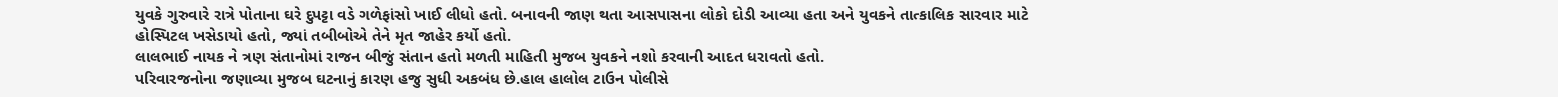યુવકે ગુરુવારે રાત્રે પોતાના ઘરે દુપટ્ટા વડે ગળેફાંસો ખાઈ લીધો હતો. બનાવની જાણ થતા આસપાસના લોકો દોડી આવ્યા હતા અને યુવકને તાત્કાલિક સારવાર માટે હોસ્પિટલ ખસેડાયો હતો, જ્યાં તબીબોએ તેને મૃત જાહેર કર્યો હતો.
લાલભાઈ નાયક ને ત્રણ સંતાનોમાં રાજન બીજું સંતાન હતો મળતી માહિતી મુજબ યુવકને નશો કરવાની આદત ધરાવતો હતો.
પરિવારજનોના જણાવ્યા મુજબ ઘટનાનું કારણ હજુ સુધી અકબંધ છે.હાલ હાલોલ ટાઉન પોલીસે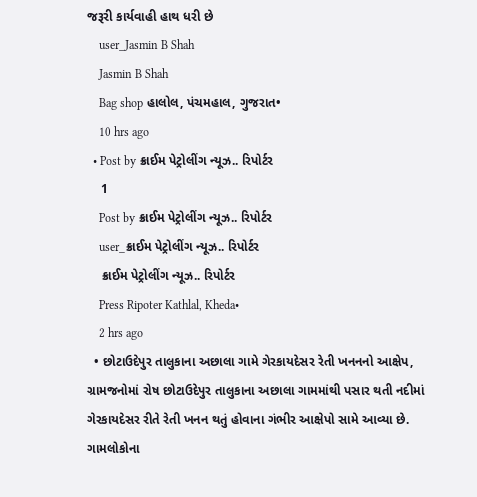જરૂરી કાર્યવાહી હાથ ધરી છે
    user_Jasmin B Shah
    Jasmin B Shah
    Bag shop હાલોલ, પંચમહાલ, ગુજરાત•
    10 hrs ago
  • Post by ક્રાઈમ પેટ્રોલીંગ ન્યૂઝ.. રિપોર્ટર
    1
    Post by ક્રાઈમ પેટ્રોલીંગ ન્યૂઝ.. રિપોર્ટર
    user_ક્રાઈમ પેટ્રોલીંગ ન્યૂઝ.. રિપોર્ટર
    ક્રાઈમ પેટ્રોલીંગ ન્યૂઝ.. રિપોર્ટર
    Press Ripoter Kathlal, Kheda•
    2 hrs ago
  • છોટાઉદેપુર તાલુકાના અછાલા ગામે ગેરકાયદેસર રેતી ખનનનો આક્ષેપ, ગ્રામજનોમાં રોષ છોટાઉદેપુર તાલુકાના અછાલા ગામમાંથી પસાર થતી નદીમાં ગેરકાયદેસર રીતે રેતી ખનન થતું હોવાના ગંભીર આક્ષેપો સામે આવ્યા છે. ગામલોકોના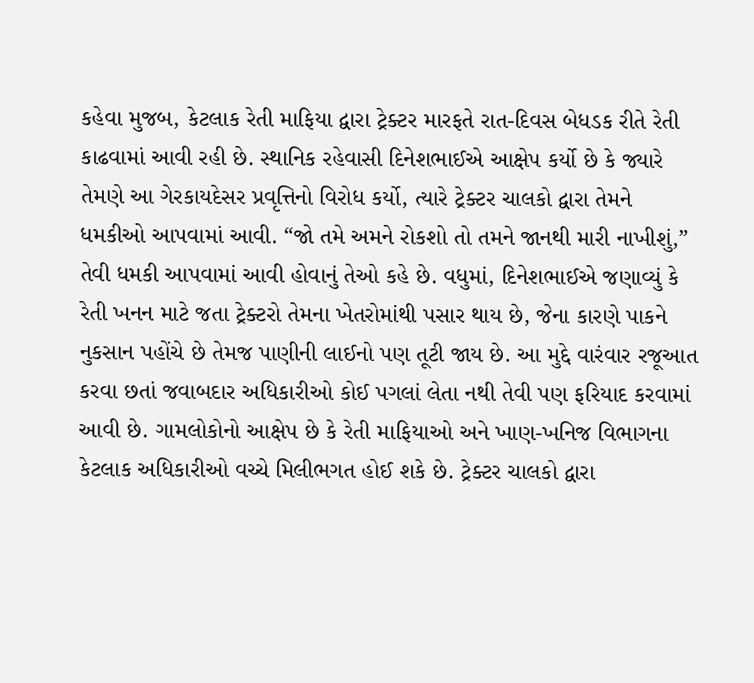કહેવા મુજબ, કેટલાક રેતી માફિયા દ્વારા ટ્રેક્ટર મારફતે રાત-દિવસ બેધડક રીતે રેતી કાઢવામાં આવી રહી છે. સ્થાનિક રહેવાસી દિનેશભાઈએ આક્ષેપ કર્યો છે કે જ્યારે તેમણે આ ગેરકાયદેસર પ્રવૃત્તિનો વિરોધ કર્યો, ત્યારે ટ્રેક્ટર ચાલકો દ્વારા તેમને ધમકીઓ આપવામાં આવી. “જો તમે અમને રોકશો તો તમને જાનથી મારી નાખીશું,” તેવી ધમકી આપવામાં આવી હોવાનું તેઓ કહે છે. વધુમાં, દિનેશભાઈએ જણાવ્યું કે રેતી ખનન માટે જતા ટ્રેક્ટરો તેમના ખેતરોમાંથી પસાર થાય છે, જેના કારણે પાકને નુકસાન પહોંચે છે તેમજ પાણીની લાઈનો પણ તૂટી જાય છે. આ મુદ્દે વારંવાર રજૂઆત કરવા છતાં જવાબદાર અધિકારીઓ કોઈ પગલાં લેતા નથી તેવી પણ ફરિયાદ કરવામાં આવી છે. ગામલોકોનો આક્ષેપ છે કે રેતી માફિયાઓ અને ખાણ-ખનિજ વિભાગના કેટલાક અધિકારીઓ વચ્ચે મિલીભગત હોઈ શકે છે. ટ્રેક્ટર ચાલકો દ્વારા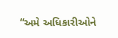“અમે અધિકારીઓને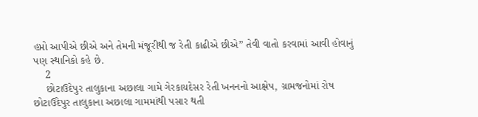હપ્તો આપીએ છીએ અને તેમની મંજૂરીથી જ રેતી કાઢીએ છીએ” તેવી વાતો કરવામાં આવી હોવાનું પણ સ્થાનિકો કહે છે.
    2
    છોટાઉદેપુર તાલુકાના અછાલા ગામે ગેરકાયદેસર રેતી ખનનનો આક્ષેપ, ગ્રામજનોમાં રોષ
છોટાઉદેપુર તાલુકાના અછાલા ગામમાંથી પસાર થતી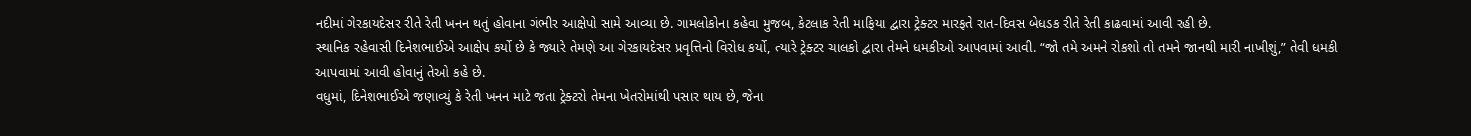નદીમાં ગેરકાયદેસર રીતે રેતી ખનન થતું હોવાના ગંભીર આક્ષેપો સામે આવ્યા છે. ગામલોકોના કહેવા મુજબ, કેટલાક રેતી માફિયા દ્વારા ટ્રેક્ટર મારફતે રાત-દિવસ બેધડક રીતે રેતી કાઢવામાં આવી રહી છે.
સ્થાનિક રહેવાસી દિનેશભાઈએ આક્ષેપ કર્યો છે કે જ્યારે તેમણે આ ગેરકાયદેસર પ્રવૃત્તિનો વિરોધ કર્યો, ત્યારે ટ્રેક્ટર ચાલકો દ્વારા તેમને ધમકીઓ આપવામાં આવી. “જો તમે અમને રોકશો તો તમને જાનથી મારી નાખીશું,” તેવી ધમકી આપવામાં આવી હોવાનું તેઓ કહે છે.
વધુમાં, દિનેશભાઈએ જણાવ્યું કે રેતી ખનન માટે જતા ટ્રેક્ટરો તેમના ખેતરોમાંથી પસાર થાય છે, જેના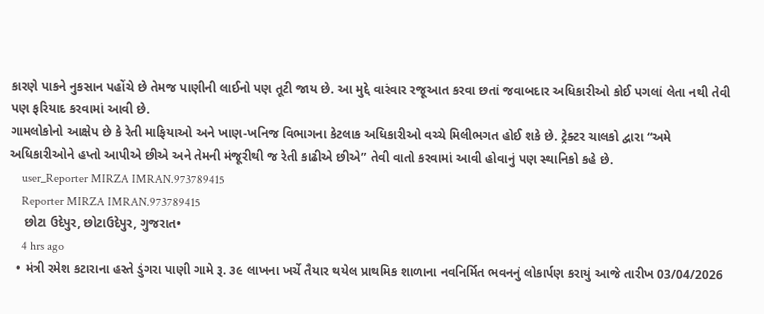કારણે પાકને નુકસાન પહોંચે છે તેમજ પાણીની લાઈનો પણ તૂટી જાય છે. આ મુદ્દે વારંવાર રજૂઆત કરવા છતાં જવાબદાર અધિકારીઓ કોઈ પગલાં લેતા નથી તેવી પણ ફરિયાદ કરવામાં આવી છે.
ગામલોકોનો આક્ષેપ છે કે રેતી માફિયાઓ અને ખાણ-ખનિજ વિભાગના કેટલાક અધિકારીઓ વચ્ચે મિલીભગત હોઈ શકે છે. ટ્રેક્ટર ચાલકો દ્વારા “અમે અધિકારીઓને હપ્તો આપીએ છીએ અને તેમની મંજૂરીથી જ રેતી કાઢીએ છીએ” તેવી વાતો કરવામાં આવી હોવાનું પણ સ્થાનિકો કહે છે.
    user_Reporter MIRZA IMRAN.973789415
    Reporter MIRZA IMRAN.973789415
    છોટા ઉદેપુર, છોટાઉદેપુર, ગુજરાત•
    4 hrs ago
  • મંત્રી રમેશ કટારાના હસ્તે ડુંગરા પાણી ગામે રૂ. ૩૯ લાખના ખર્ચે તૈયાર થયેલ પ્રાથમિક શાળાના નવનિર્મિત ભવનનું લોકાર્પણ કરાયું આજે તારીખ 03/04/2026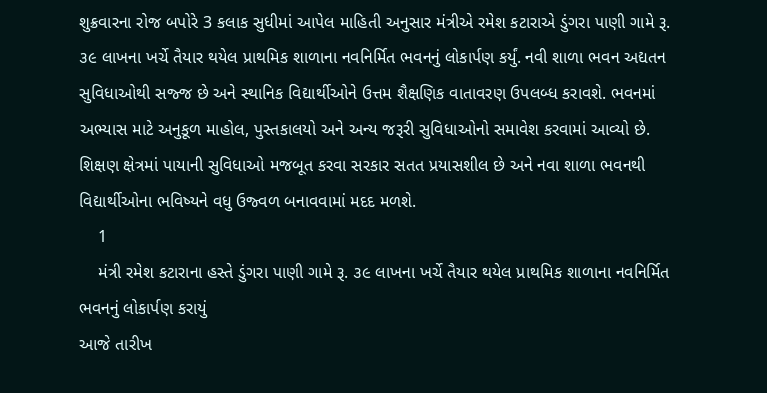શુક્રવારના રોજ બપોરે 3 કલાક સુધીમાં આપેલ માહિતી અનુસાર મંત્રીએ રમેશ કટારાએ ડુંગરા પાણી ગામે રૂ. ૩૯ લાખના ખર્ચે તૈયાર થયેલ પ્રાથમિક શાળાના નવનિર્મિત ભવનનું લોકાર્પણ કર્યું. નવી શાળા ભવન અદ્યતન સુવિધાઓથી સજ્જ છે અને સ્થાનિક વિદ્યાર્થીઓને ઉત્તમ શૈક્ષણિક વાતાવરણ ઉપલબ્ધ કરાવશે. ભવનમાં અભ્યાસ માટે અનુકૂળ માહોલ, પુસ્તકાલયો અને અન્ય જરૂરી સુવિધાઓનો સમાવેશ કરવામાં આવ્યો છે. શિક્ષણ ક્ષેત્રમાં પાયાની સુવિધાઓ મજબૂત કરવા સરકાર સતત પ્રયાસશીલ છે અને નવા શાળા ભવનથી વિદ્યાર્થીઓના ભવિષ્યને વધુ ઉજ્વળ બનાવવામાં મદદ મળશે.
    1
    મંત્રી રમેશ કટારાના હસ્તે ડુંગરા પાણી ગામે રૂ. ૩૯ લાખના ખર્ચે તૈયાર થયેલ પ્રાથમિક શાળાના નવનિર્મિત ભવનનું લોકાર્પણ કરાયું
આજે તારીખ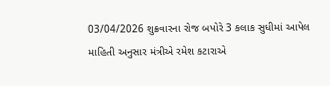03/04/2026 શુક્રવારના રોજ બપોરે 3 કલાક સુધીમાં આપેલ માહિતી અનુસાર મંત્રીએ રમેશ કટારાએ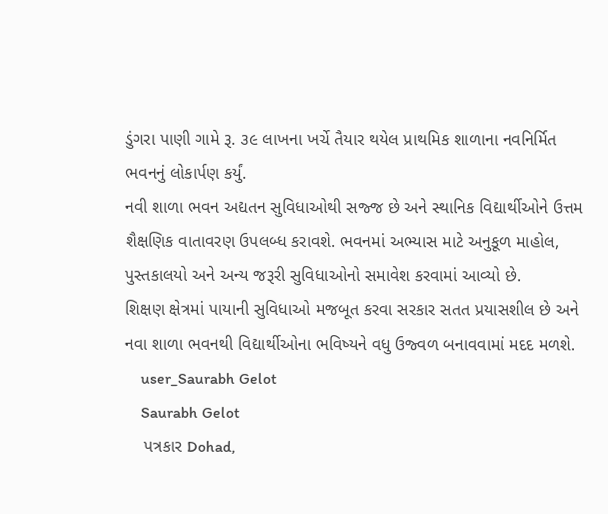ડુંગરા પાણી ગામે રૂ. ૩૯ લાખના ખર્ચે તૈયાર થયેલ પ્રાથમિક શાળાના નવનિર્મિત ભવનનું લોકાર્પણ કર્યું.
નવી શાળા ભવન અદ્યતન સુવિધાઓથી સજ્જ છે અને સ્થાનિક વિદ્યાર્થીઓને ઉત્તમ શૈક્ષણિક વાતાવરણ ઉપલબ્ધ કરાવશે. ભવનમાં અભ્યાસ માટે અનુકૂળ માહોલ, પુસ્તકાલયો અને અન્ય જરૂરી સુવિધાઓનો સમાવેશ કરવામાં આવ્યો છે.
શિક્ષણ ક્ષેત્રમાં પાયાની સુવિધાઓ મજબૂત કરવા સરકાર સતત પ્રયાસશીલ છે અને નવા શાળા ભવનથી વિદ્યાર્થીઓના ભવિષ્યને વધુ ઉજ્વળ બનાવવામાં મદદ મળશે.
    user_Saurabh Gelot
    Saurabh Gelot
    પત્રકાર Dohad,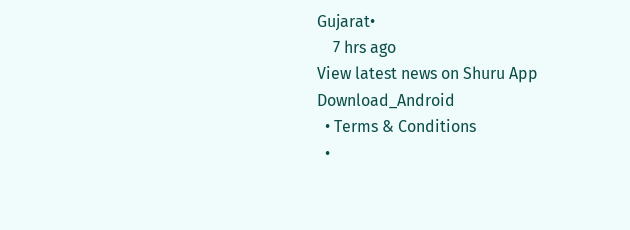Gujarat•
    7 hrs ago
View latest news on Shuru App
Download_Android
  • Terms & Conditions
  •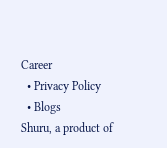Career
  • Privacy Policy
  • Blogs
Shuru, a product of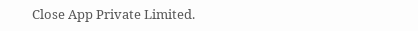Close App Private Limited.